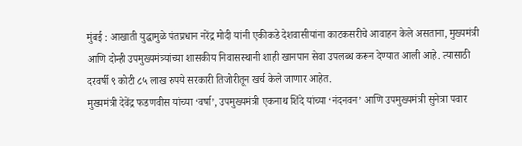मुंबई : आखाती युद्धामुळे पंतप्रधान नरेंद्र मोदी यांनी एकीकडे देशवासीयांना काटकसरीचे आवाहन केले असताना, मुख्यमंत्री आणि दोन्ही उपमुख्यमंत्र्यांच्या शासकीय निवासस्थानी शाही खानपान सेवा उपलब्ध करून देण्यात आली आहे. त्यासाठी दरवर्षी ९ कोटी ८५ लाख रुपये सरकारी तिजोरीतून खर्च केले जाणार आहेत.
मुख्यमंत्री देवेंद्र फडणवीस यांच्या ‘वर्षा’, उपमुख्यमंत्री एकनाथ शिंदे यांच्या ‘नंदनवन’ आणि उपमुख्यमंत्री सुनेत्रा पवार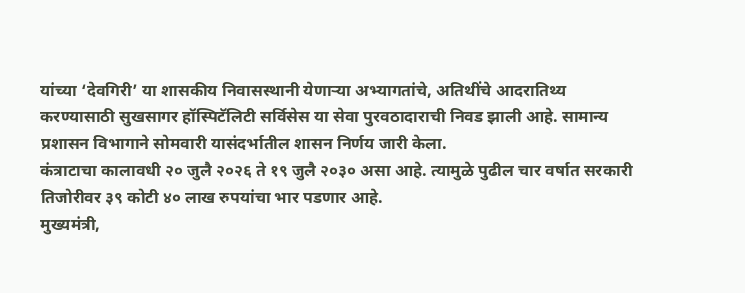यांच्या ‘देवगिरी’ या शासकीय निवासस्थानी येणाऱ्या अभ्यागतांचे, अतिथींचे आदरातिथ्य करण्यासाठी सुखसागर हॉस्पिटॅलिटी सर्विसेस या सेवा पुरवठादाराची निवड झाली आहे. सामान्य प्रशासन विभागाने सोमवारी यासंदर्भातील शासन निर्णय जारी केला.
कंत्राटाचा कालावधी २० जुलै २०२६ ते १९ जुलै २०३० असा आहे. त्यामुळे पुढील चार वर्षात सरकारी तिजोरीवर ३९ कोटी ४० लाख रुपयांचा भार पडणार आहे.
मुख्यमंत्री,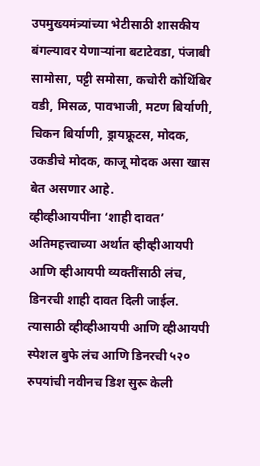उपमुख्यमंत्र्यांच्या भेटीसाठी शासकीय बंगल्यावर येणाऱ्यांना बटाटेवडा, पंजाबी सामोसा, पट्टी समोसा, कचोरी कोथिंबिर वडी, मिसळ, पावभाजी, मटण बिर्याणी, चिकन बिर्याणी, ड्रायफ्रूटस, मोदक, उकडीचे मोदक, काजू मोदक असा खास बेत असणार आहे.
व्हीव्हीआयपींना ‘शाही दावत’
अतिमहत्त्वाच्या अर्थात व्हीव्हीआयपी आणि व्हीआयपी व्यक्तींसाठी लंच, डिनरची शाही दावत दिली जाईल. त्यासाठी व्हीव्हीआयपी आणि व्हीआयपी स्पेशल बुफे लंच आणि डिनरची ५२० रुपयांची नवीनच डिश सुरू केली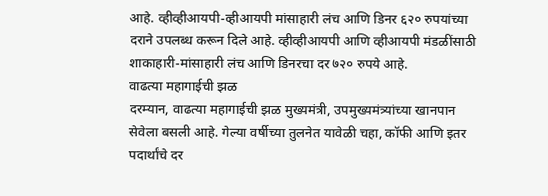आहे. व्हीव्हीआयपी-व्हीआयपी मांसाहारी लंच आणि डिनर ६२० रुपयांच्या दराने उपलब्ध करून दिले आहे. व्हीव्हीआयपी आणि व्हीआयपी मंडळींसाठी शाकाहारी-मांसाहारी लंच आणि डिनरचा दर ७२० रुपये आहे.
वाढत्या महागाईची झळ
दरम्यान, वाढत्या महागाईची झळ मुख्यमंत्री, उपमुख्यमंत्र्यांच्या खानपान सेवेला बसली आहे. गेल्या वर्षीच्या तुलनेत यावेळी चहा, कॉफी आणि इतर पदार्थांचे दर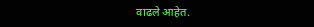वाढले आहेत.